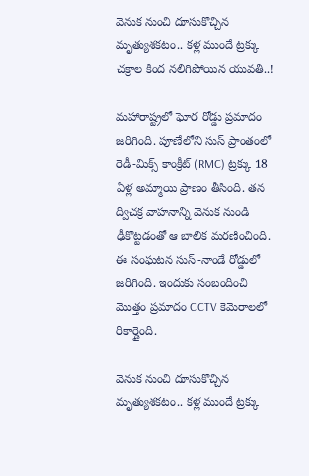వెనుక నుంచి దూసుకొచ్చిన మృత్యుశకటం.. కళ్ల ముందే ట్రక్కు చక్రాల కింద నలిగిపోయిన యువతి..!

మహారాష్ట్రలో ఘోర రోడ్డు ప్రమాదం జరిగింది. పూణేలోని సుస్ ప్రాంతంలో రెడీ-మిక్స్ కాంక్రీట్ (RMC) ట్రక్కు 18 ఏళ్ల అమ్మాయి ప్రాణం తీసింది. తన ద్విచక్ర వాహనాన్ని వెనుక నుండి ఢీకొట్టడంతో ఆ బాలిక మరణించింది. ఈ సంఘటన సుస్-నాండే రోడ్డులో జరిగింది. ఇందుకు సంబందించి మొత్తం ప్రమాదం CCTV కెమెరాలలో రికార్డైంది.

వెనుక నుంచి దూసుకొచ్చిన మృత్యుశకటం.. కళ్ల ముందే ట్రక్కు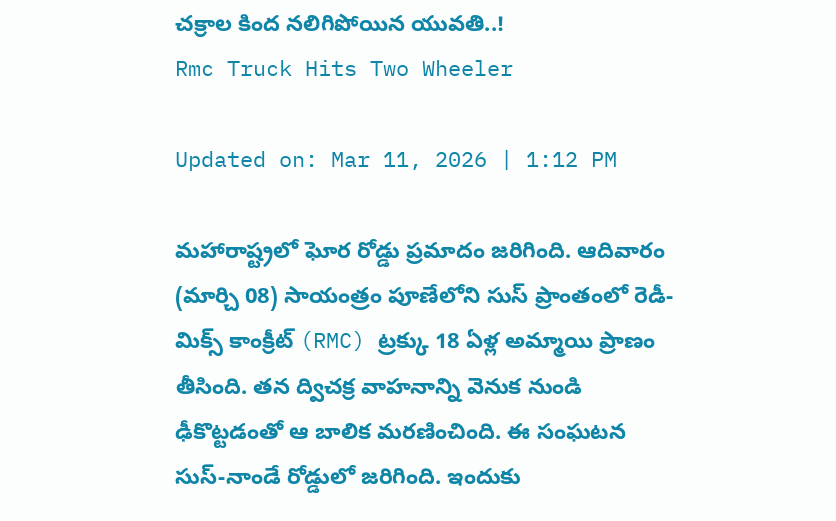చక్రాల కింద నలిగిపోయిన యువతి..!
Rmc Truck Hits Two Wheeler

Updated on: Mar 11, 2026 | 1:12 PM

మహారాష్ట్రలో ఘోర రోడ్డు ప్రమాదం జరిగింది. ఆదివారం (మార్చి 08) సాయంత్రం పూణేలోని సుస్ ప్రాంతంలో రెడీ-మిక్స్ కాంక్రీట్ (RMC) ట్రక్కు 18 ఏళ్ల అమ్మాయి ప్రాణం తీసింది. తన ద్విచక్ర వాహనాన్ని వెనుక నుండి ఢీకొట్టడంతో ఆ బాలిక మరణించింది. ఈ సంఘటన సుస్-నాండే రోడ్డులో జరిగింది. ఇందుకు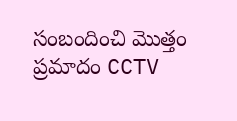సంబందించి మొత్తం ప్రమాదం CCTV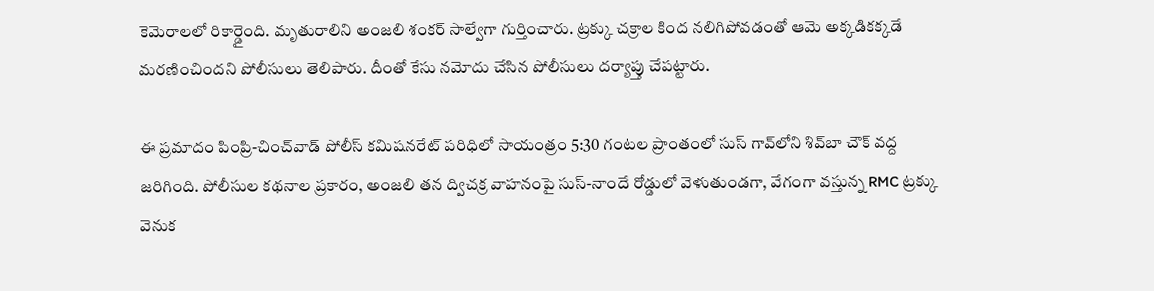కెమెరాలలో రికార్డైంది. మృతురాలిని అంజలి శంకర్ సాల్వేగా గుర్తించారు. ట్రక్కు చక్రాల కింద నలిగిపోవడంతో ఆమె అక్కడికక్కడే మరణించిందని పోలీసులు తెలిపారు. దీంతో కేసు నమోదు చేసిన పోలీసులు దర్యాప్తు చేపట్టారు.

ఈ ప్రమాదం పింప్రి-చించ్‌వాడ్ పోలీస్ కమిషనరేట్‌ పరిధిలో సాయంత్రం 5:30 గంటల ప్రాంతంలో సుస్ గావ్‌లోని శివ్‌బా చౌక్ వద్ద జరిగింది. పోలీసుల కథనాల ప్రకారం, అంజలి తన ద్విచక్ర వాహనంపై సుస్-నాందే రోడ్డులో వెళుతుండగా, వేగంగా వస్తున్న RMC ట్రక్కు వెనుక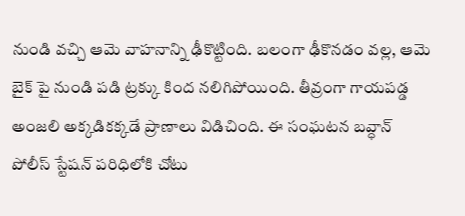నుండి వచ్చి ఆమె వాహనాన్ని ఢీకొట్టింది. బలంగా ఢీకొనడం వల్ల, ఆమె బైక్ పై నుండి పడి ట్రక్కు కింద నలిగిపోయింది. తీవ్రంగా గాయపడ్డ అంజలి అక్కడికక్కడే ప్రాణాలు విడిచింది. ఈ సంఘటన బవ్ధాన్ పోలీస్ స్టేషన్ పరిధిలోకి చోటు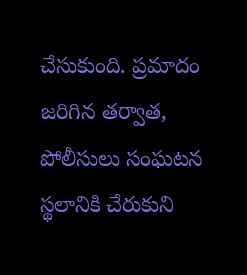చేసుకుంది. ప్రమాదం జరిగిన తర్వాత, పోలీసులు సంఘటన స్థలానికి చేరుకుని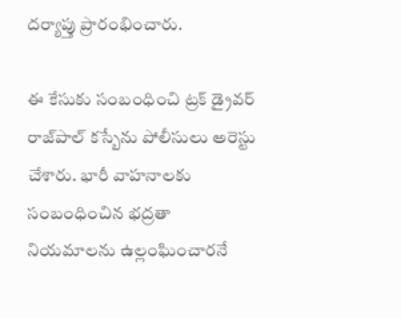దర్యాప్తు ప్రారంభించారు.

ఈ కేసుకు సంబంధించి ట్రక్ డ్రైవర్ రాజ్‌పాల్ కస్బేను పోలీసులు అరెస్టు చేశారు. భారీ వాహనాలకు సంబంధించిన భద్రతా నియమాలను ఉల్లంఘించారనే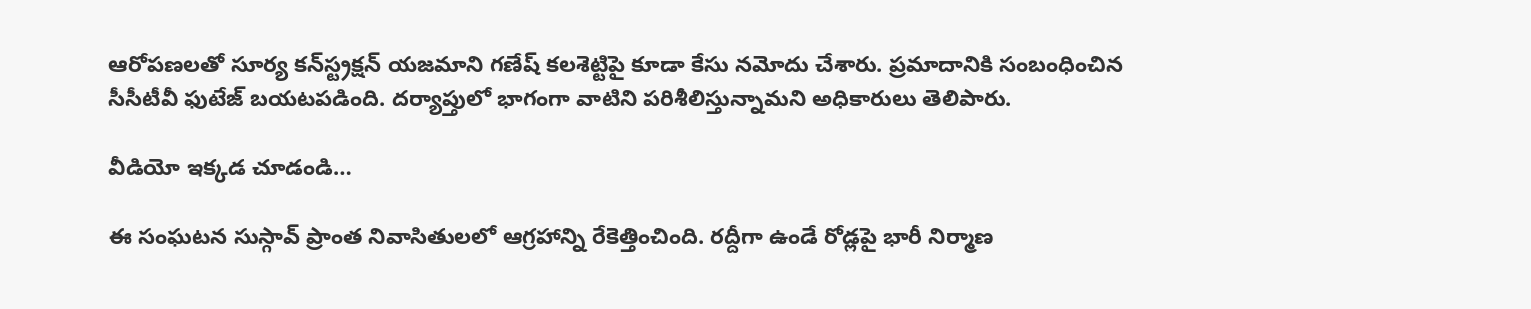ఆరోపణలతో సూర్య కన్‌స్ట్రక్షన్ యజమాని గణేష్ కలశెట్టిపై కూడా కేసు నమోదు చేశారు. ప్రమాదానికి సంబంధించిన సీసీటీవీ ఫుటేజ్ బయటపడింది. దర్యాప్తులో భాగంగా వాటిని పరిశీలిస్తున్నామని అధికారులు తెలిపారు.

వీడియో ఇక్కడ చూడండి…

ఈ సంఘటన సుస్గావ్ ప్రాంత నివాసితులలో ఆగ్రహాన్ని రేకెత్తించింది. రద్దీగా ఉండే రోడ్లపై భారీ నిర్మాణ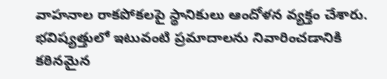వాహనాల రాకపోకలపై స్థానికులు ఆందోళన వ్యక్తం చేశారు. భవిష్యత్తులో ఇటువంటి ప్రమాదాలను నివారించడానికి కఠినమైన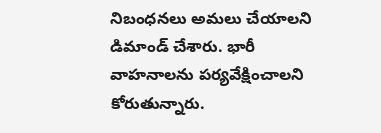నిబంధనలు అమలు చేయాలని డిమాండ్ చేశారు. భారీ వాహనాలను పర్యవేక్షించాలని కోరుతున్నారు.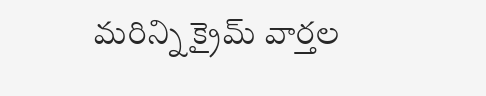మరిన్ని క్రైమ్ వార్తల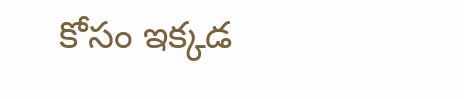కోసం ఇక్కడ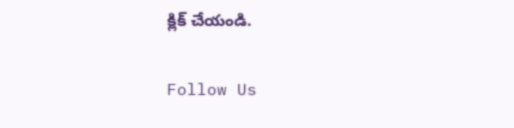క్లిక్ చేయండి.

Follow Us